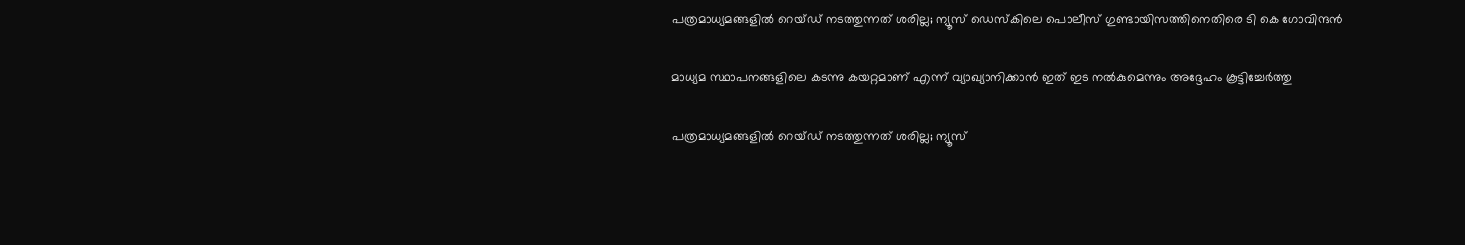പത്രമാധ്യമങ്ങളില്‍ റെയ്ഡ് നടത്തുന്നത് ശരില്ല; ന്യൂസ് ഡെസ്കിലെ പൊലീസ് ഗുണ്ടായിസത്തിനെതിരെ ടി കെ ഗോവിന്ദന്‍

മാധ്യമ സ്ഥാപനങ്ങളിലെ കടന്നു കയറ്റമാണ് എന്ന് വ്യാഖ്യാനിക്കാന്‍ ഇത് ഇട നല്‍കുമെന്നും അദ്ദേഹം കൂട്ടിച്ചേര്‍ത്തു

പത്രമാധ്യമങ്ങളില്‍ റെയ്ഡ് നടത്തുന്നത് ശരില്ല; ന്യൂസ്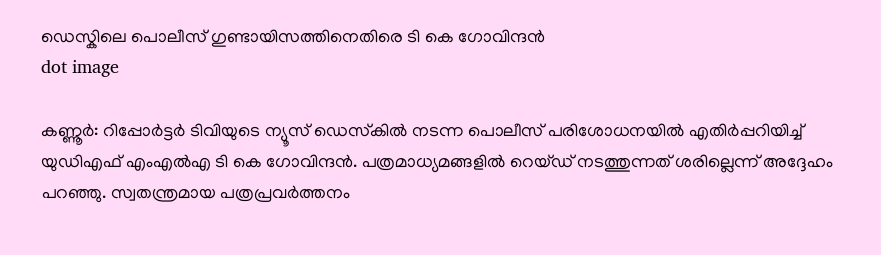ഡെസ്കിലെ പൊലീസ് ഗുണ്ടായിസത്തിനെതിരെ ടി കെ ഗോവിന്ദന്‍
dot image

കണ്ണൂര്‍: റിപ്പോര്‍ട്ടര്‍ ടിവിയുടെ ന്യൂസ് ഡെസ്‌കില്‍ നടന്ന പൊലീസ് പരിശോധനയിൽ എതിര്‍പ്പറിയിച്ച് യുഡിഎഫ് എംഎല്‍എ ടി കെ ഗോവിന്ദന്‍. പത്രമാധ്യമങ്ങളില്‍ റെയ്ഡ് നടത്തുന്നത് ശരില്ലെന്ന് അദ്ദേഹം പറഞ്ഞു. സ്വതന്ത്രമായ പത്രപ്രവര്‍ത്തനം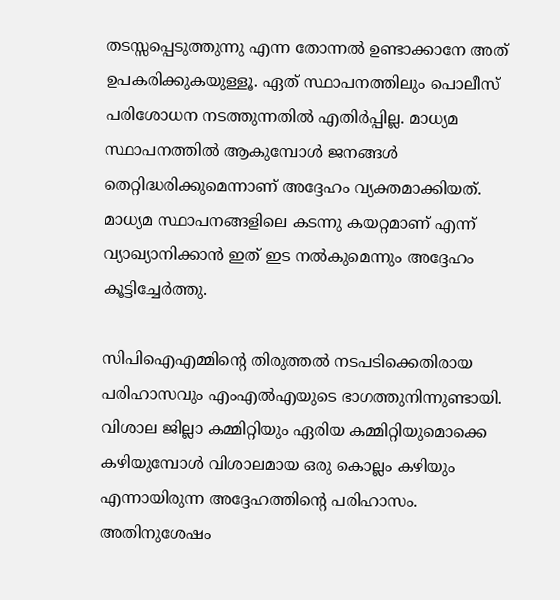തടസ്സപ്പെടുത്തുന്നു എന്ന തോന്നല്‍ ഉണ്ടാക്കാനേ അത് ഉപകരിക്കുകയുള്ളൂ. ഏത് സ്ഥാപനത്തിലും പൊലീസ് പരിശോധന നടത്തുന്നതില്‍ എതിര്‍പ്പില്ല. മാധ്യമ സ്ഥാപനത്തില്‍ ആകുമ്പോള്‍ ജനങ്ങള്‍ തെറ്റിദ്ധരിക്കുമെന്നാണ് അദ്ദേഹം വ്യക്തമാക്കിയത്. മാധ്യമ സ്ഥാപനങ്ങളിലെ കടന്നു കയറ്റമാണ് എന്ന് വ്യാഖ്യാനിക്കാന്‍ ഇത് ഇട നല്‍കുമെന്നും അദ്ദേഹം കൂട്ടിച്ചേര്‍ത്തു.

സിപിഐഎമ്മിന്റെ തിരുത്തല്‍ നടപടിക്കെതിരായ പരിഹാസവും എംഎല്‍എയുടെ ഭാഗത്തുനിന്നുണ്ടായി. വിശാല ജില്ലാ കമ്മിറ്റിയും ഏരിയ കമ്മിറ്റിയുമൊക്കെ കഴിയുമ്പോള്‍ വിശാലമായ ഒരു കൊല്ലം കഴിയും എന്നായിരുന്ന അദ്ദേഹത്തിന്റെ പരിഹാസം. അതിനുശേഷം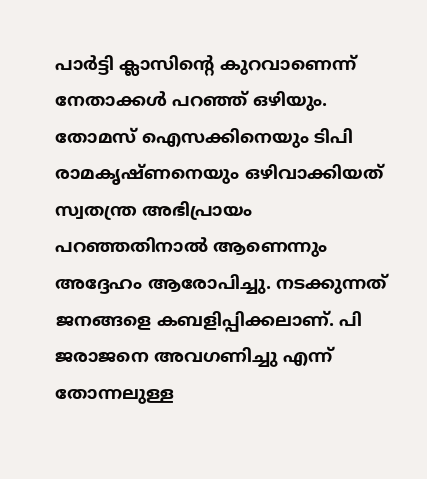പാര്‍ട്ടി ക്ലാസിന്റെ കുറവാണെന്ന് നേതാക്കള്‍ പറഞ്ഞ് ഒഴിയും. തോമസ് ഐസക്കിനെയും ടിപി രാമകൃഷ്ണനെയും ഒഴിവാക്കിയത് സ്വതന്ത്ര അഭിപ്രായം പറഞ്ഞതിനാല്‍ ആണെന്നും അദ്ദേഹം ആരോപിച്ചു. നടക്കുന്നത് ജനങ്ങളെ കബളിപ്പിക്കലാണ്. പി ജരാജനെ അവഗണിച്ചു എന്ന് തോന്നലുള്ള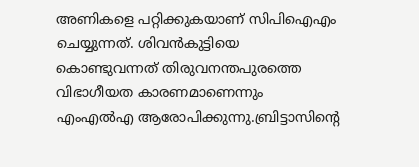അണികളെ പറ്റിക്കുകയാണ് സിപിഐഎം ചെയ്യുന്നത്. ശിവന്‍കുട്ടിയെ കൊണ്ടുവന്നത് തിരുവനന്തപുരത്തെ വിഭാഗീയത കാരണമാണെന്നും എംഎല്‍എ ആരോപിക്കുന്നു.ബ്രിട്ടാസിന്റെ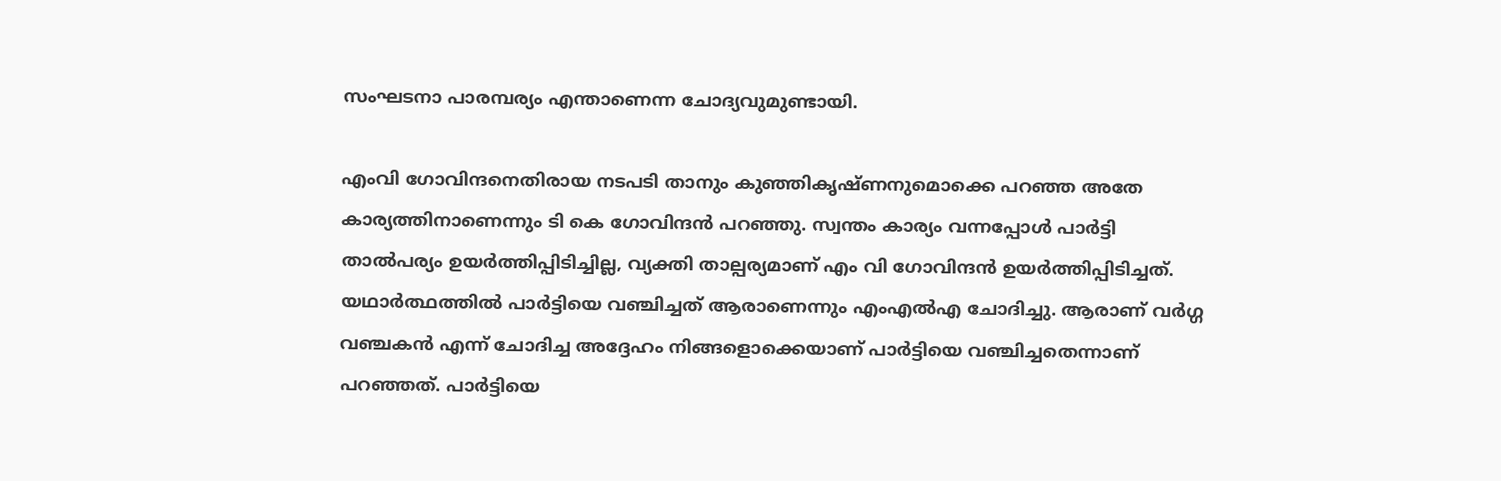സംഘടനാ പാരമ്പര്യം എന്താണെന്ന ചോദ്യവുമുണ്ടായി.

എംവി ഗോവിന്ദനെതിരായ നടപടി താനും കുഞ്ഞികൃഷ്ണനുമൊക്കെ പറഞ്ഞ അതേ കാര്യത്തിനാണെന്നും ടി കെ ഗോവിന്ദന്‍ പറഞ്ഞു. സ്വന്തം കാര്യം വന്നപ്പോള്‍ പാര്‍ട്ടി താല്‍പര്യം ഉയര്‍ത്തിപ്പിടിച്ചില്ല, വ്യക്തി താല്പര്യമാണ് എം വി ഗോവിന്ദന്‍ ഉയര്‍ത്തിപ്പിടിച്ചത്. യഥാര്‍ത്ഥത്തില്‍ പാര്‍ട്ടിയെ വഞ്ചിച്ചത് ആരാണെന്നും എംഎല്‍എ ചോദിച്ചു. ആരാണ് വര്‍ഗ്ഗ വഞ്ചകന്‍ എന്ന് ചോദിച്ച അദ്ദേഹം നിങ്ങളൊക്കെയാണ് പാര്‍ട്ടിയെ വഞ്ചിച്ചതെന്നാണ് പറഞ്ഞത്. പാര്‍ട്ടിയെ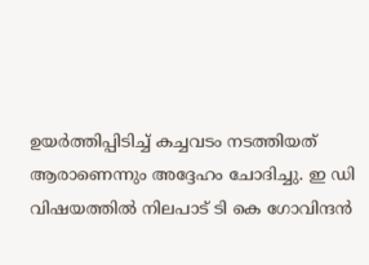ഉയര്‍ത്തിപ്പിടിച്ച് കച്ചവടം നടത്തിയത് ആരാണെന്നും അദ്ദേഹം ചോദിച്ചു. ഇ ഡി വിഷയത്തില്‍ നിലപാട് ടി കെ ഗോവിന്ദന്‍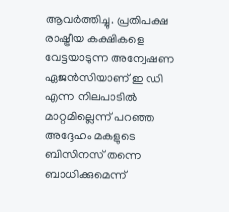ആവര്‍ത്തിച്ചു. പ്രതിപക്ഷ രാഷ്ട്രീയ കക്ഷികളെ വേട്ടയാടുന്ന അന്വേഷണ ഏജന്‍സിയാണ് ഇ ഡി എന്ന നിലപാടില്‍ മാറ്റമില്ലെന്ന് പറഞ്ഞ അദ്ദേഹം മകളുടെ ബിസിനസ് തന്നെ ബാധിക്കുമെന്ന്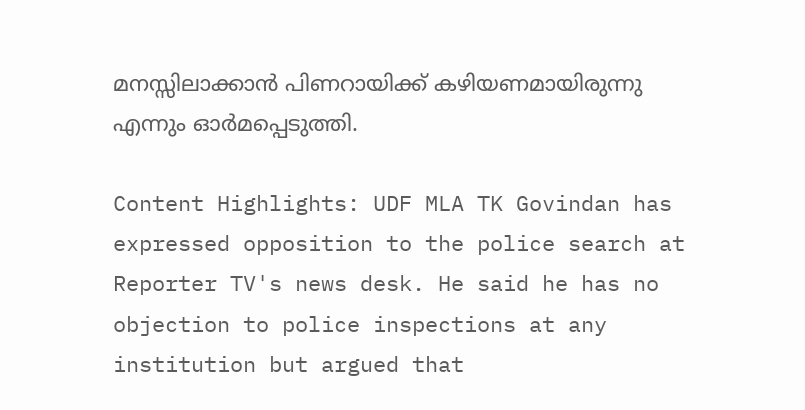മനസ്സിലാക്കാന്‍ പിണറായിക്ക് കഴിയണമായിരുന്നു എന്നും ഓര്‍മപ്പെടുത്തി.

Content Highlights: UDF MLA TK Govindan has expressed opposition to the police search at Reporter TV's news desk. He said he has no objection to police inspections at any institution but argued that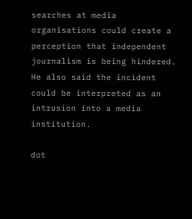searches at media organisations could create a perception that independent journalism is being hindered. He also said the incident could be interpreted as an intrusion into a media institution.

dot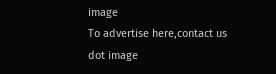image
To advertise here,contact us
dot image